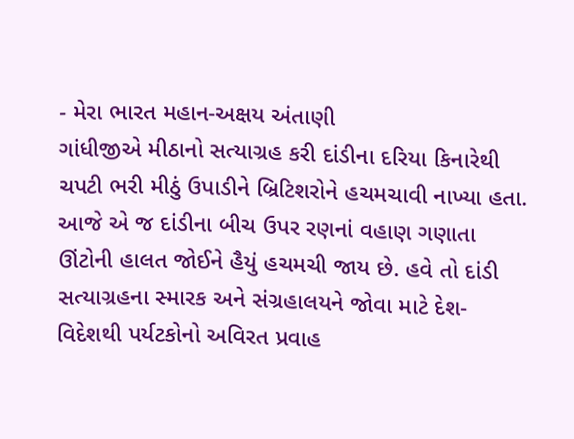- મેરા ભારત મહાન-અક્ષય અંતાણી
ગાંધીજીએ મીઠાનો સત્યાગ્રહ કરી દાંડીના દરિયા કિનારેથી ચપટી ભરી મીઠું ઉપાડીને બ્રિટિશરોને હચમચાવી નાખ્યા હતા. આજે એ જ દાંડીના બીચ ઉપર રણનાં વહાણ ગણાતા ઊંટોની હાલત જોઈને હૈયું હચમચી જાય છે. હવે તો દાંડી સત્યાગ્રહના સ્મારક અને સંગ્રહાલયને જોવા માટે દેશ-વિદેશથી પર્યટકોનો અવિરત પ્રવાહ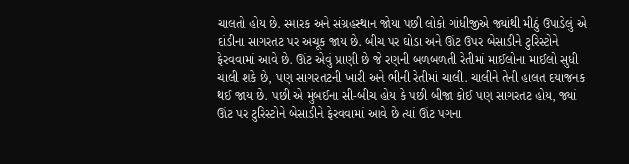ચાલતો હોય છે. સ્મારક અને સંગ્રહસ્થાન જોયા પછી લોકો ગાંધીજીએ જ્યાંથી મીઠું ઉપાડેલું એ દાંડીના સાગરતટ પર અચૂક જાય છે. બીચ પર ઘોડા અને ઊંટ ઉપર બેસાડીને ટુરિસ્ટોને ફેરવવામાં આવે છે. ઊંટ એવું પ્રાણી છે જે રણની બળબળતી રેતીમાં માઈલોના માઈલો સુધી ચાલી શકે છે, પણ સાગરતટની ખારી અને ભીની રેતીમાં ચાલી. ચાલીને તેની હાલત દયાજનક થઈ જાય છે. પછી એ મુંબઈના સી-બીચ હોય કે પછી બીજા કોઈ પણ સાગરતટ હોય, જ્યાં ઊંટ પર ટુરિસ્ટોને બેસાડીને ફેરવવામાં આવે છે ત્યાં ઊંટ પગના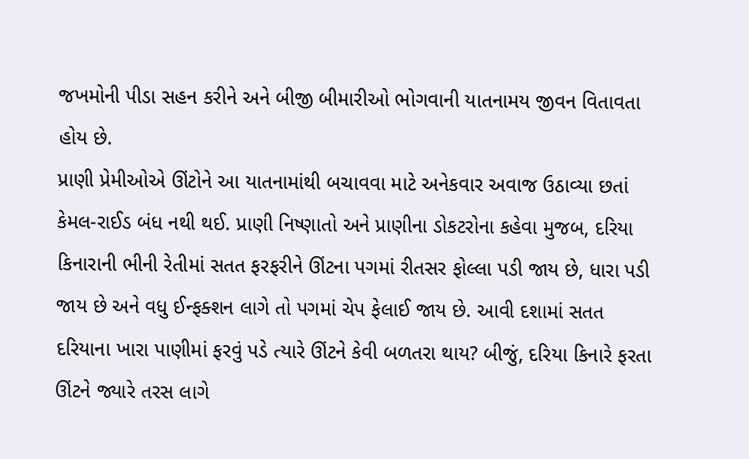જખમોની પીડા સહન કરીને અને બીજી બીમારીઓ ભોગવાની યાતનામય જીવન વિતાવતા હોય છે.
પ્રાણી પ્રેમીઓએ ઊંટોને આ યાતનામાંથી બચાવવા માટે અનેકવાર અવાજ ઉઠાવ્યા છતાં કેમલ-રાઈડ બંધ નથી થઈ. પ્રાણી નિષ્ણાતો અને પ્રાણીના ડોકટરોના કહેવા મુજબ, દરિયા કિનારાની ભીની રેતીમાં સતત ફરફરીને ઊંટના પગમાં રીતસર ફોલ્લા પડી જાય છે, ધારા પડી જાય છે અને વધુ ઈન્ફક્શન લાગે તો પગમાં ચેપ ફેલાઈ જાય છે. આવી દશામાં સતત દરિયાના ખારા પાણીમાં ફરવું પડે ત્યારે ઊંટને કેવી બળતરા થાય? બીજું, દરિયા કિનારે ફરતા ઊંટને જ્યારે તરસ લાગે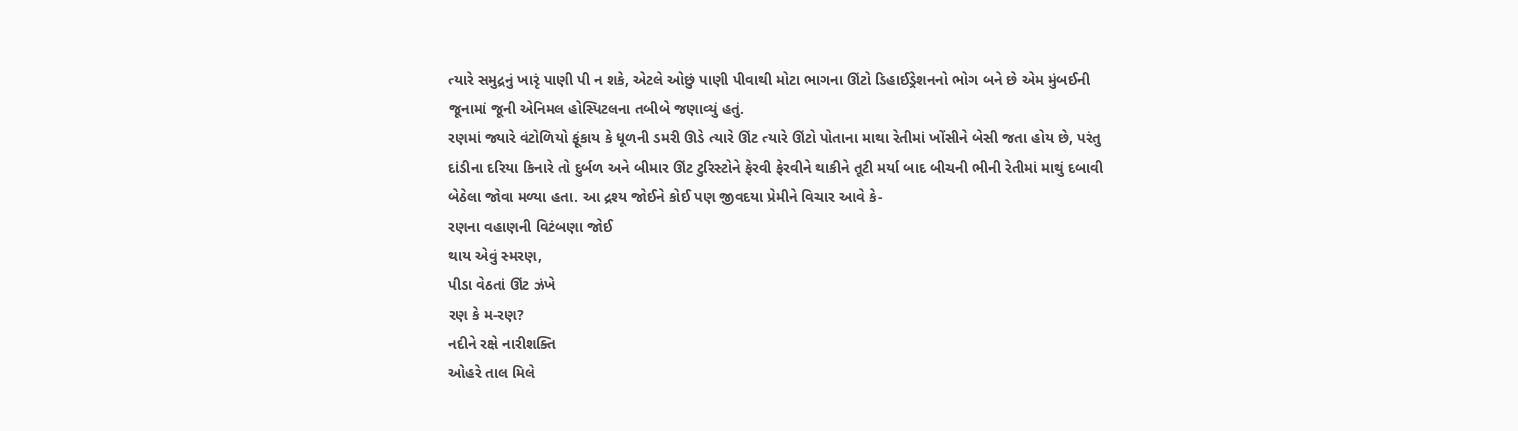ત્યારે સમુદ્રનું ખારૃં પાણી પી ન શકે, એટલે ઓછું પાણી પીવાથી મોટા ભાગના ઊંટો ડિહાઈડ્રેશનનો ભોગ બને છે એમ મુંબઈની જૂનામાં જૂની એનિમલ હોસ્પિટલના તબીબે જણાવ્યું હતું.
રણમાં જ્યારે વંટોળિયો ફૂંકાય કે ધૂળની ડમરી ઊડે ત્યારે ઊંટ ત્યારે ઊંટો પોતાના માથા રેતીમાં ખોંસીને બેસી જતા હોય છે, પરંતુ દાંડીના દરિયા કિનારે તો દુર્બળ અને બીમાર ઊંટ ટુરિસ્ટોને ફેરવી ફેરવીને થાકીને તૂટી મર્યા બાદ બીચની ભીની રેતીમાં માથું દબાવી બેઠેલા જોવા મળ્યા હતા. આ દ્રશ્ય જોઈને કોઈ પણ જીવદયા પ્રેમીને વિચાર આવે કે-
રણના વહાણની વિટંબણા જોઈ
થાય એવું સ્મરણ,
પીડા વેઠતાં ઊંટ ઝંખે
રણ કે મ-રણ?
નદીને રક્ષે નારીશક્તિ
ઓહરે તાલ મિલે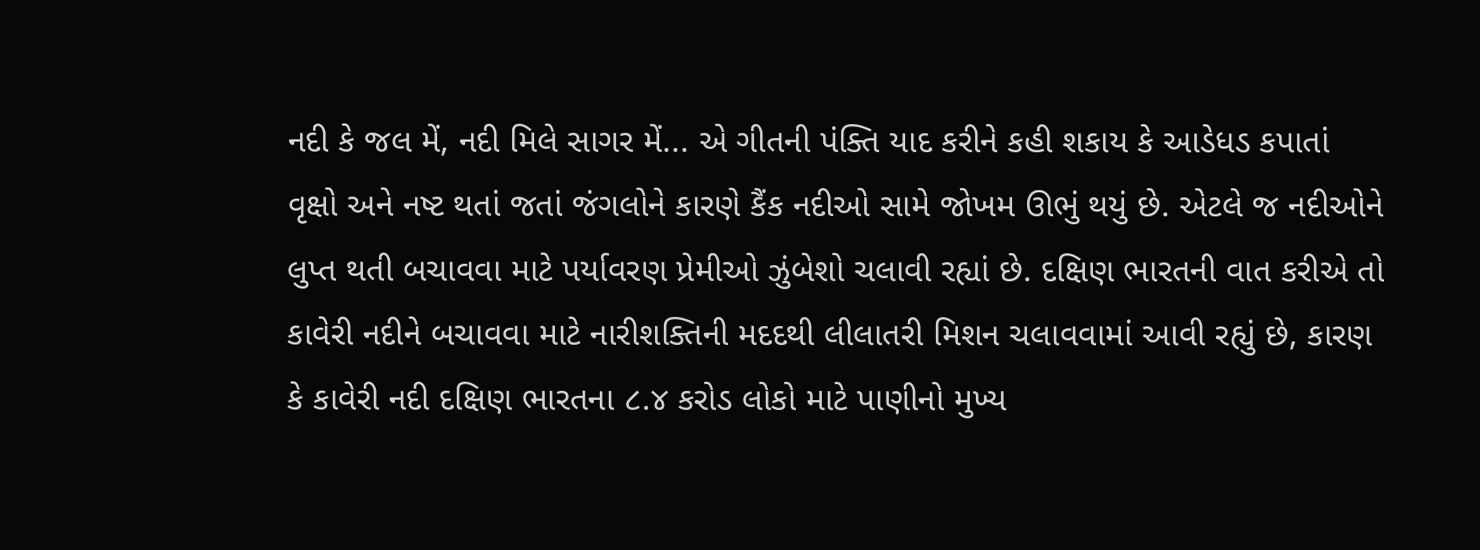નદી કે જલ મેં, નદી મિલે સાગર મેં... એ ગીતની પંક્તિ યાદ કરીને કહી શકાય કે આડેધડ કપાતાં વૃક્ષો અને નષ્ટ થતાં જતાં જંગલોને કારણે કૈંક નદીઓ સામે જોખમ ઊભું થયું છે. એટલે જ નદીઓને લુપ્ત થતી બચાવવા માટે પર્યાવરણ પ્રેમીઓ ઝુંબેશો ચલાવી રહ્યાં છે. દક્ષિણ ભારતની વાત કરીએ તો કાવેરી નદીને બચાવવા માટે નારીશક્તિની મદદથી લીલાતરી મિશન ચલાવવામાં આવી રહ્યું છે, કારણ કે કાવેરી નદી દક્ષિણ ભારતના ૮.૪ કરોડ લોકો માટે પાણીનો મુખ્ય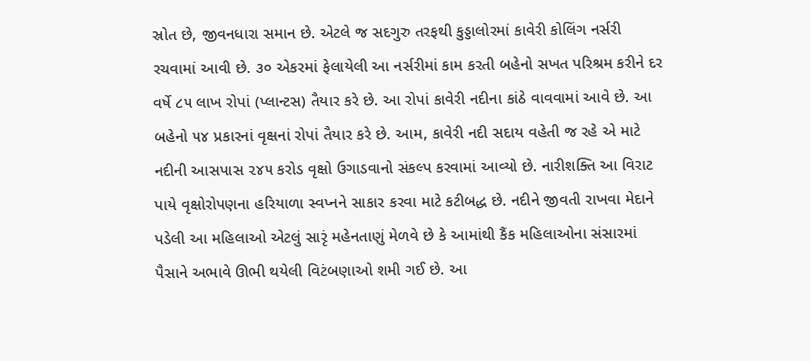સ્રોત છે, જીવનધારા સમાન છે. એટલે જ સદગુરુ તરફથી કુડ્ડાલોરમાં કાવેરી કોલિંગ નર્સરી રચવામાં આવી છે. ૩૦ એકરમાં ફેલાયેલી આ નર્સરીમાં કામ કરતી બહેનો સખત પરિશ્રમ કરીને દર વર્ષે ૮૫ લાખ રોપાં (પ્લાન્ટસ) તૈયાર કરે છે. આ રોપાં કાવેરી નદીના કાંઠે વાવવામાં આવે છે. આ બહેનો ૫૪ પ્રકારનાં વૃક્ષનાં રોપાં તૈયાર કરે છે. આમ, કાવેરી નદી સદાય વહેતી જ રહે એ માટે નદીની આસપાસ ૨૪૫ કરોડ વૃક્ષો ઉગાડવાનો સંકલ્પ કરવામાં આવ્યો છે. નારીશક્તિ આ વિરાટ પાયે વૃક્ષોરોપણના હરિયાળા સ્વપ્નને સાકાર કરવા માટે કટીબદ્ધ છે. નદીને જીવતી રાખવા મેદાને પડેલી આ મહિલાઓ એટલું સારૃં મહેનતાણું મેળવે છે કે આમાંથી કૈંક મહિલાઓના સંસારમાં પૈસાને અભાવે ઊભી થયેલી વિટંબણાઓ શમી ગઈ છે. આ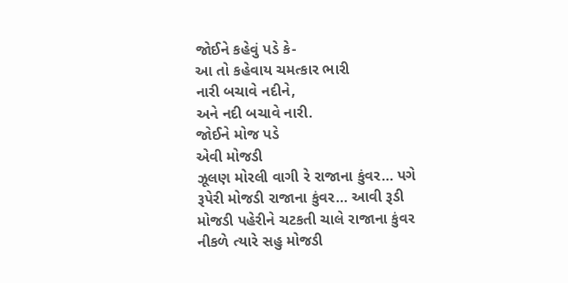જોઈને કહેવું પડે કે-
આ તો કહેવાય ચમત્કાર ભારી
નારી બચાવે નદીને,
અને નદી બચાવે નારી.
જોઈને મોજ પડે
એવી મોજડી
ઝૂલણ મોરલી વાગી રે રાજાના કુંવર... પગે રૂપેરી મોજડી રાજાના કુંવર... આવી રૂડી મોજડી પહેરીને ચટકતી ચાલે રાજાના કુંવર નીકળે ત્યારે સહુ મોજડી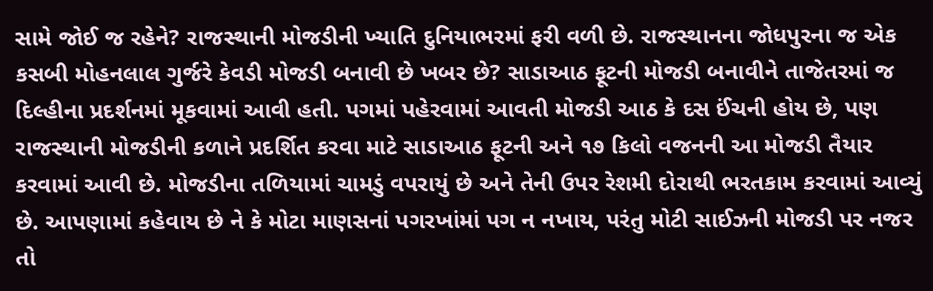સામે જોઈ જ રહેને? રાજસ્થાની મોજડીની ખ્યાતિ દુનિયાભરમાં ફરી વળી છે. રાજસ્થાનના જોધપુરના જ એક કસબી મોહનલાલ ગુર્જરે કેવડી મોજડી બનાવી છે ખબર છે? સાડાઆઠ ફૂટની મોજડી બનાવીને તાજેતરમાં જ દિલ્હીના પ્રદર્શનમાં મૂકવામાં આવી હતી. પગમાં પહેરવામાં આવતી મોજડી આઠ કે દસ ઈંચની હોય છે, પણ રાજસ્થાની મોજડીની કળાને પ્રદર્શિત કરવા માટે સાડાઆઠ ફૂટની અને ૧૭ કિલો વજનની આ મોજડી તૈયાર કરવામાં આવી છે. મોજડીના તળિયામાં ચામડું વપરાયું છે અને તેની ઉપર રેશમી દોરાથી ભરતકામ કરવામાં આવ્યું છે. આપણામાં કહેવાય છે ને કે મોટા માણસનાં પગરખાંમાં પગ ન નખાય, પરંતુ મોટી સાઈઝની મોજડી પર નજર તો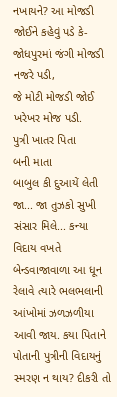નખાયને? આ મોજડી જોઈને કહેવું પડે કે-
જોધપુરમાં જંગી મોજડી
નજરે પડી,
જે મોટી મોજડી જોઈ
ખરેખર મોજ પડી.
પુત્રી ખાતર પિતા
બની માતા
બાબુલ કી દુઆયેં લેતી જા... જા તુઝકો સુખી સંસાર મિલે... કન્યા વિદાય વખતે બેન્ડવાજાવાળા આ ધૂન રેલાવે ત્યારે ભલભલાની આંખોમાં ઝળઝળીયા આવી જાય. કયા પિતાને પોતાની પુત્રીની વિદાયનું સ્મરણ ન થાય? દીકરી તો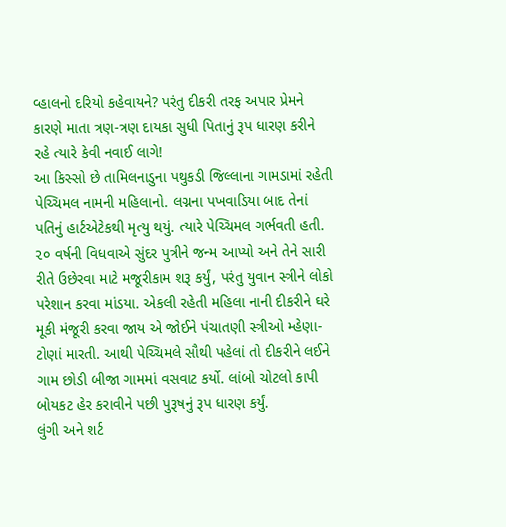વ્હાલનો દરિયો કહેવાયને? પરંતુ દીકરી તરફ અપાર પ્રેમને કારણે માતા ત્રણ-ત્રણ દાયકા સુધી પિતાનું રૂપ ધારણ કરીને રહે ત્યારે કેવી નવાઈ લાગે!
આ કિસ્સો છે તામિલનાડુના પથુકડી જિલ્લાના ગામડામાં રહેતી પેચ્ચિમલ નામની મહિલાનો. લગ્નના પખવાડિયા બાદ તેનાં પતિનું હાર્ટએટેકથી મૃત્યુ થયું. ત્યારે પેચ્ચિમલ ગર્ભવતી હતી. ૨૦ વર્ષની વિધવાએ સુંદર પુત્રીને જન્મ આપ્યો અને તેને સારી રીતે ઉછેરવા માટે મજૂરીકામ શરૂ કર્યું, પરંતુ યુવાન સ્ત્રીને લોકો પરેશાન કરવા માંડયા. એકલી રહેતી મહિલા નાની દીકરીને ઘરે મૂકી મંજૂરી કરવા જાય એ જોઈને પંચાતણી સ્ત્રીઓ મ્હેણા-ટોણાં મારતી. આથી પેચ્ચિમલે સૌથી પહેલાં તો દીકરીને લઈને ગામ છોડી બીજા ગામમાં વસવાટ કર્યો. લાંબો ચોટલો કાપી બોયકટ હેર કરાવીને પછી પુરૂષનું રૂપ ધારણ કર્યું.
લુંગી અને શર્ટ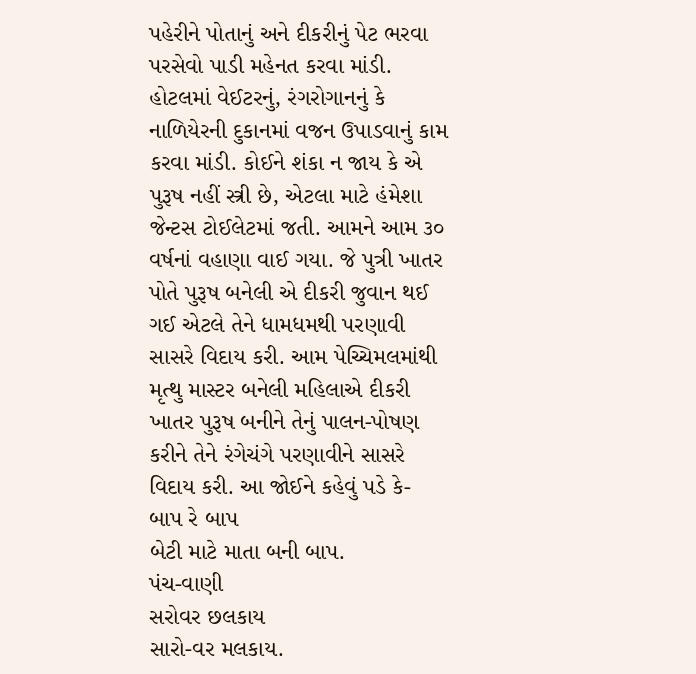પહેરીને પોતાનું અને દીકરીનું પેટ ભરવા પરસેવો પાડી મહેનત કરવા માંડી. હોટલમાં વેઈટરનું, રંગરોગાનનું કે નાળિયેરની દુકાનમાં વજન ઉપાડવાનું કામ કરવા માંડી. કોઈને શંકા ન જાય કે એ પુરૂષ નહીં સ્ત્રી છે, એટલા માટે હંમેશા જેન્ટસ ટોઈલેટમાં જતી. આમને આમ ૩૦ વર્ષનાં વહાણા વાઈ ગયા. જે પુત્રી ખાતર પોતે પુરૂષ બનેલી એ દીકરી જુવાન થઈ ગઈ એટલે તેને ધામધમથી પરણાવી સાસરે વિદાય કરી. આમ પેચ્ચિમલમાંથી મૃત્થુ માસ્ટર બનેલી મહિલાએ દીકરી ખાતર પુરૂષ બનીને તેનું પાલન-પોષણ કરીને તેને રંગેચંગે પરણાવીને સાસરે વિદાય કરી. આ જોઈને કહેવું પડે કે-
બાપ રે બાપ
બેટી માટે માતા બની બાપ.
પંચ-વાણી
સરોવર છલકાય
સારો-વર મલકાય.